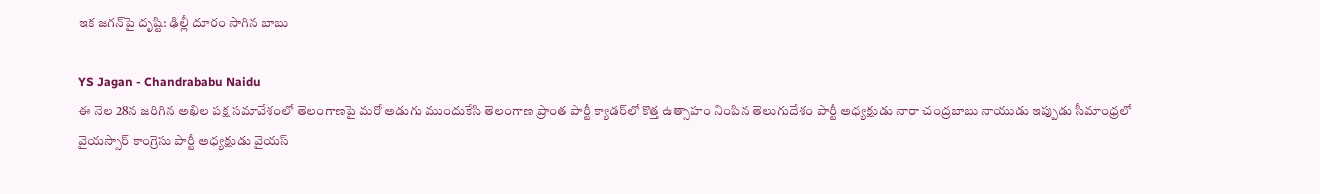ఇక జగన్‌పై దృష్టి: ఢిల్లీ దూరం సాగిన బాబు

YS Jagan - Chandrababu Naidu
ఈ నెల 28న జరిగిన అఖిల పక్ష సమావేశంలో తెలంగాణపై మరో అడుగు ముందుకేసి తెలంగాణ ప్రాంత పార్టీ క్యాడర్‌లో కొత్త ఉత్సాహం నింపిన తెలుగుదేశం పార్టీ అధ్యక్షుడు నారా చంద్రబాబు నాయుడు ఇప్పుడు సీమాంధ్రలో వైయస్సార్ కాంగ్రెసు పార్టీ అధ్యక్షుడు వైయస్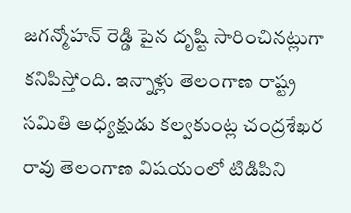జగన్మోహన్ రెడ్డి పైన దృష్టి సారించినట్లుగా కనిపిస్తోంది. ఇన్నాళ్లు తెలంగాణ రాష్ట్ర సమితి అధ్యక్షుడు కల్వకుంట్ల చంద్రశేఖర రావు తెలంగాణ విషయంలో టిడిపిని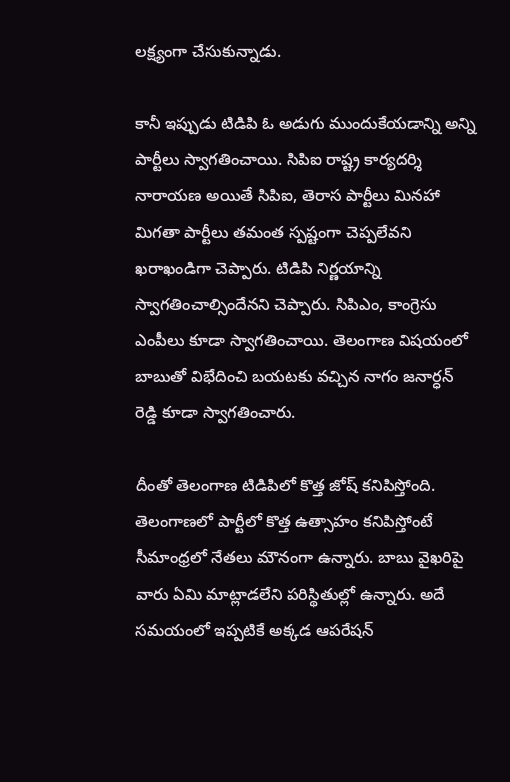లక్ష్యంగా చేసుకున్నాడు.

కానీ ఇప్పుడు టిడిపి ఓ అడుగు ముందుకేయడాన్ని అన్ని పార్టీలు స్వాగతించాయి. సిపిఐ రాష్ట్ర కార్యదర్శి నారాయణ అయితే సిపిఐ, తెరాస పార్టీలు మినహా మిగతా పార్టీలు తమంత స్పష్టంగా చెప్పలేవని ఖరాఖండిగా చెప్పారు. టిడిపి నిర్ణయాన్ని స్వాగతించాల్సిందేనని చెప్పారు. సిపిఎం, కాంగ్రెసు ఎంపీలు కూడా స్వాగతించాయి. తెలంగాణ విషయంలో బాబుతో విభేదించి బయటకు వచ్చిన నాగం జనార్ధన్ రెడ్డి కూడా స్వాగతించారు.

దీంతో తెలంగాణ టిడిపిలో కొత్త జోష్ కనిపిస్తోంది. తెలంగాణలో పార్టీలో కొత్త ఉత్సాహం కనిపిస్తోంటే సీమాంధ్రలో నేతలు మౌనంగా ఉన్నారు. బాబు వైఖరిపై వారు ఏమి మాట్లాడలేని పరిస్థితుల్లో ఉన్నారు. అదే సమయంలో ఇప్పటికే అక్కడ ఆపరేషన్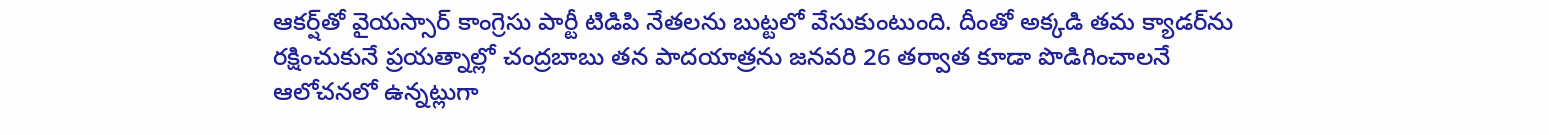ఆకర్ష్‌తో వైయస్సార్ కాంగ్రెసు పార్టీ టిడిపి నేతలను బుట్టలో వేసుకుంటుంది. దీంతో అక్కడి తమ క్యాడర్‌ను రక్షించుకునే ప్రయత్నాల్లో చంద్రబాబు తన పాదయాత్రను జనవరి 26 తర్వాత కూడా పొడిగించాలనే ఆలోచనలో ఉన్నట్లుగా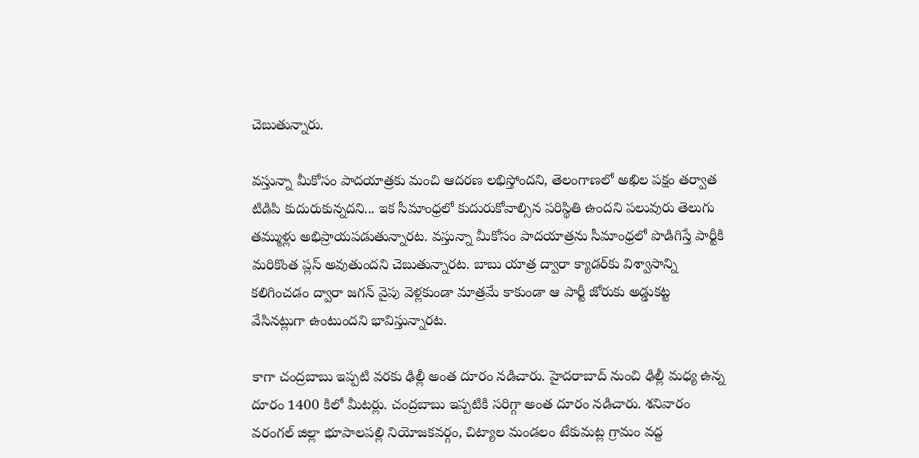చెబుతున్నారు.

వస్తున్నా మీకోసం పాదయాత్రకు మంచి ఆదరణ లభిస్తోందని, తెలంగాణలో అఖిల పక్షం తర్వాత టిడిపి కుదురుకున్నదని... ఇక సీమాంధ్రలో కుదురుకోవాల్సిన పరిస్థితి ఉందని పలువురు తెలుగు తమ్ముళ్లు అభిప్రాయపడుతున్నారట. వస్తున్నా మీకోసం పాదయాత్రను సీమాంధ్రలో పొడిగిస్తే పార్టీకి మరికొంత ప్లస్ అవుతుందని చెబుతున్నారట. బాబు యాత్ర ద్వారా క్యాడర్‌కు విశ్వాసాన్ని కలిగించడం ద్వారా జగన్‌ వైపు వెళ్లకుండా మాత్రమే కాకుండా ఆ పార్టీ జోరుకు అడ్డుకట్ట వేసినట్లుగా ఉంటుందని భావిస్తున్నారట.

కాగా చంద్రబాబు ఇప్పటి వరకు ఢిల్లీ అంత దూరం నడిచారు. హైదరాబాద్ నుంచి ఢిల్లీ మధ్య ఉన్న దూరం 1400 కిలో మీటర్లు. చంద్రబాబు ఇప్పటికి సరిగ్గా అంత దూరం నడిచారు. శనివారం వరంగల్ జిల్లా భూపాలపల్లి నియోజకవర్గం, చిట్యాల మండలం టేకుమట్ల గ్రామం వద్ద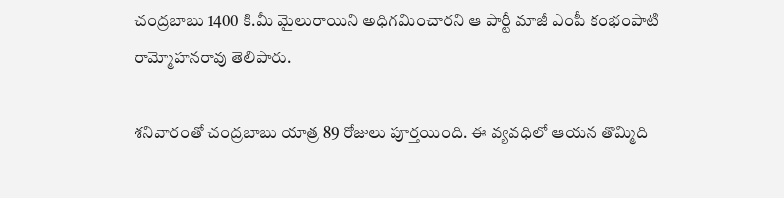చంద్రబాబు 1400 కి.మీ మైలురాయిని అధిగమించారని ఆ పార్టీ మాజీ ఎంపీ కంభంపాటి రామ్మోహనరావు తెలిపారు.

శనివారంతో చంద్రబాబు యాత్ర 89 రోజులు పూర్తయింది. ఈ వ్యవధిలో ఆయన తొమ్మిది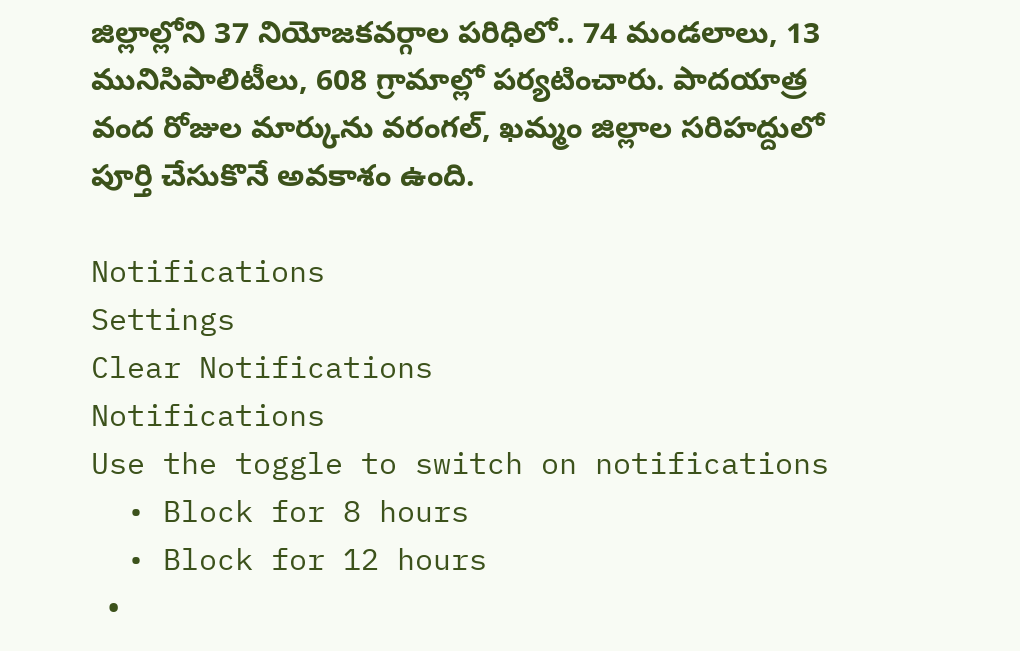జిల్లాల్లోని 37 నియోజకవర్గాల పరిధిలో.. 74 మండలాలు, 13 మునిసిపాలిటీలు, 608 గ్రామాల్లో పర్యటించారు. పాదయాత్ర వంద రోజుల మార్కును వరంగల్, ఖమ్మం జిల్లాల సరిహద్దులో పూర్తి చేసుకొనే అవకాశం ఉంది.

Notifications
Settings
Clear Notifications
Notifications
Use the toggle to switch on notifications
  • Block for 8 hours
  • Block for 12 hours
  •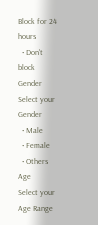Block for 24 hours
  • Don't block
Gender
Select your Gender
  • Male
  • Female
  • Others
Age
Select your Age Range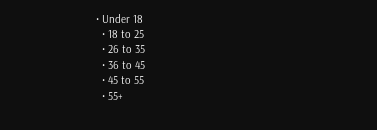• Under 18
  • 18 to 25
  • 26 to 35
  • 36 to 45
  • 45 to 55
  • 55+